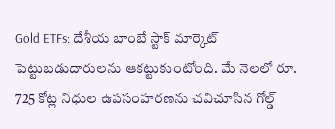Gold ETFs: దేశీయ బాంబే స్టాక్ మార్కెట్ పెట్టుబడుదారులను ఆకట్టుకుంటోంది. మే నెలలో రూ. 725 కోట్ల నిధుల ఉపసంహరణను చవిచూసిన గోల్డ్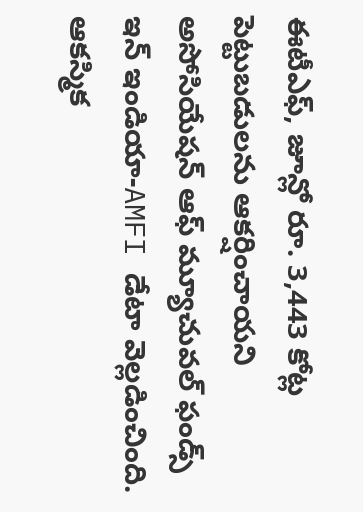ఈటీఎఫ్, జూన్లో రూ. 3,443 కోట్ల పెట్టుబడులను ఆకర్షించాయని అసోసియేషన్ ఆఫ్ మ్యూచువల్ ఫండ్స్ ఇన్ ఇండియా-AMFI డేటా వెల్లడించింది. ఆకస్మిక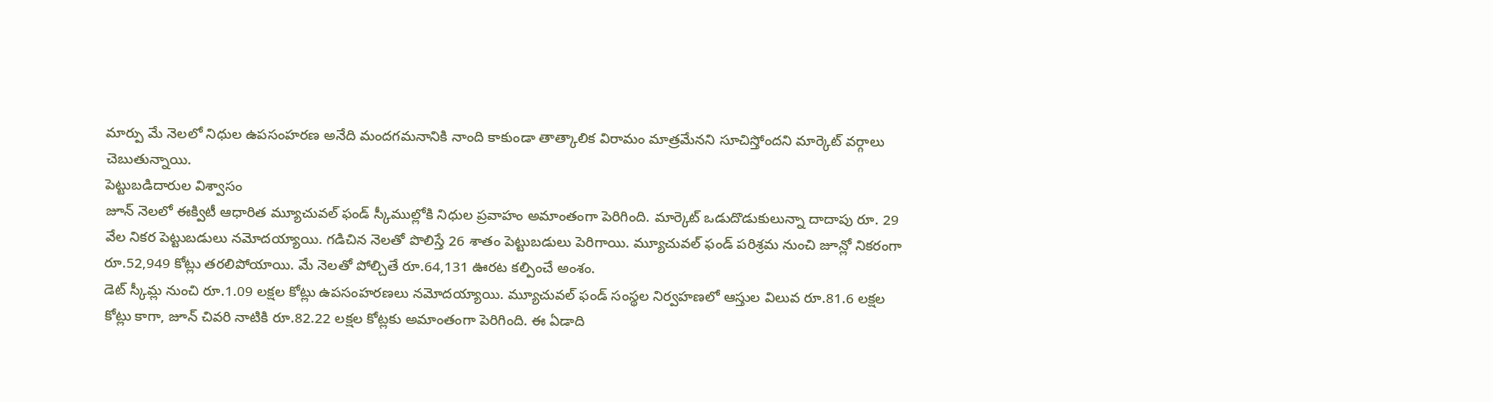మార్పు మే నెలలో నిధుల ఉపసంహరణ అనేది మందగమనానికి నాంది కాకుండా తాత్కాలిక విరామం మాత్రమేనని సూచిస్తోందని మార్కెట్ వర్గాలు చెబుతున్నాయి.
పెట్టుబడిదారుల విశ్వాసం
జూన్ నెలలో ఈక్విటీ ఆధారిత మ్యూచువల్ ఫండ్ స్కీముల్లోకి నిధుల ప్రవాహం అమాంతంగా పెరిగింది. మార్కెట్ ఒడుదొడుకులున్నా దాదాపు రూ. 29 వేల నికర పెట్టుబడులు నమోదయ్యాయి. గడిచిన నెలతో పొలిస్తే 26 శాతం పెట్టుబడులు పెరిగాయి. మ్యూచువల్ ఫండ్ పరిశ్రమ నుంచి జూన్లో నికరంగా రూ.52,949 కోట్లు తరలిపోయాయి. మే నెలతో పోల్చితే రూ.64,131 ఊరట కల్పించే అంశం.
డెట్ స్కీమ్ల నుంచి రూ.1.09 లక్షల కోట్లు ఉపసంహరణలు నమోదయ్యాయి. మ్యూచువల్ ఫండ్ సంస్థల నిర్వహణలో ఆస్తుల విలువ రూ.81.6 లక్షల కోట్లు కాగా, జూన్ చివరి నాటికి రూ.82.22 లక్షల కోట్లకు అమాంతంగా పెరిగింది. ఈ ఏడాది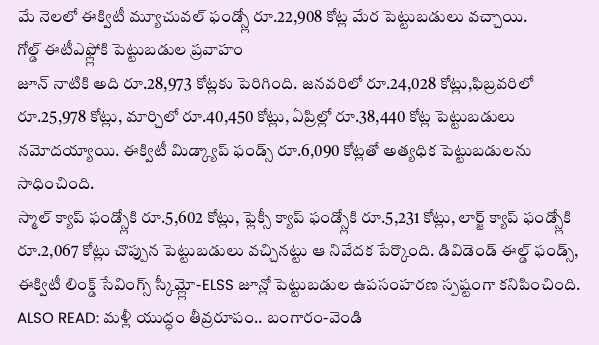మే నెలలో ఈక్విటీ మ్యూచువల్ ఫండ్స్లో రూ.22,908 కోట్ల మేర పెట్టుబడులు వచ్చాయి.
గోల్డ్ ఈటీఎఫ్ల్లోకి పెట్టుబడుల ప్రవాహం
జూన్ నాటికి అది రూ.28,973 కోట్లకు పెరిగింది. జనవరిలో రూ.24,028 కోట్లు,ఫిబ్రవరిలో రూ.25,978 కోట్లు, మార్చిలో రూ.40,450 కోట్లు, ఏప్రిల్లో రూ.38,440 కోట్ల పెట్టుబడులు నమోదయ్యాయి. ఈక్విటీ మిడ్క్యాప్ ఫండ్స్ రూ.6,090 కోట్లతో అత్యధిక పెట్టుబడులను సాధించింది.
స్మాల్ క్యాప్ ఫండ్స్లోకి రూ.5,602 కోట్లు, ఫ్లెక్సీ క్యాప్ ఫండ్స్లోకి రూ.5,231 కోట్లు, లార్జ్ క్యాప్ ఫండ్స్లోకి రూ.2,067 కోట్లు చొప్పున పెట్టుబడులు వచ్చినట్టు ఆ నివేదక పేర్కొంది. డివిడెండ్ ఈల్డ్ ఫండ్స్, ఈక్విటీ లింక్డ్ సేవింగ్స్ స్కీమ్ల్లో-ELSS జూన్లో పెట్టుబడుల ఉపసంహరణ స్పష్టంగా కనిపించింది.
ALSO READ: మళ్లీ యుద్ధం తీవ్రరూపం.. బంగారం-వెండి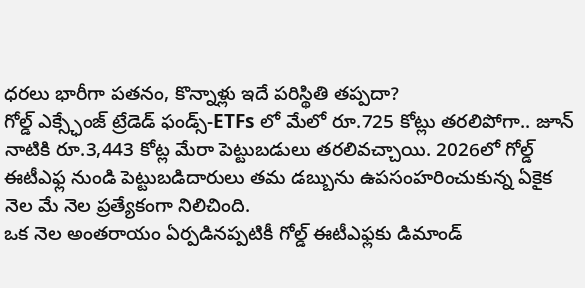ధరలు భారీగా పతనం, కొన్నాళ్లు ఇదే పరిస్థితి తప్పదా?
గోల్డ్ ఎక్స్ఛేంజ్ ట్రేడెడ్ ఫండ్స్-ETFs లో మేలో రూ.725 కోట్లు తరలిపోగా.. జూన్ నాటికి రూ.3,443 కోట్ల మేరా పెట్టుబడులు తరలివచ్చాయి. 2026లో గోల్డ్ ఈటీఎఫ్ల నుండి పెట్టుబడిదారులు తమ డబ్బును ఉపసంహరించుకున్న ఏకైక నెల మే నెల ప్రత్యేకంగా నిలిచింది.
ఒక నెల అంతరాయం ఏర్పడినప్పటికీ గోల్డ్ ఈటీఎఫ్లకు డిమాండ్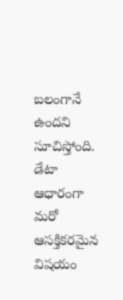బలంగానే ఉందని సూచిస్తోంది. డేటా ఆధారంగా మరో ఆసక్తికరమైన విషయం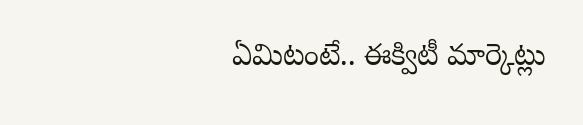ఏమిటంటే.. ఈక్విటీ మార్కెట్లు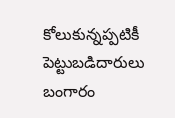కోలుకున్నప్పటికీ పెట్టుబడిదారులు బంగారం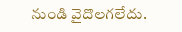నుండి వైదొలగలేదు.